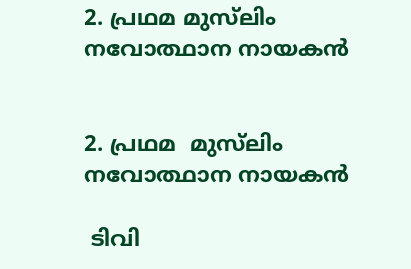2. പ്രഥമ മുസ്‌ലിം നവോത്ഥാന നായകന്‍


2. പ്രഥമ  മുസ്‌ലിം
നവോത്ഥാന നായകന്‍

 ടിവി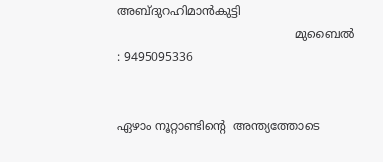അബ്ദുറഹിമാന്‍കുട്ടി
                                                മുബൈല്‍ : 9495095336


ഏഴാം നൂറ്റാണ്ടിന്‍റെ  അന്ത്യത്തോടെ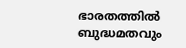ഭാരതത്തില്‍ ബുദ്ധമതവും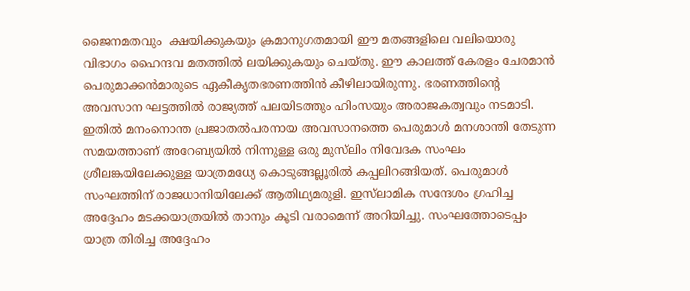ജൈനമതവും  ക്ഷയിക്കുകയും ക്രമാനുഗതമായി ഈ മതങ്ങളിലെ വലിയൊരു വിഭാഗം ഹൈന്ദവ മതത്തില്‍ ലയിക്കുകയും ചെയ്തു. ഈ കാലത്ത് കേരളം ചേരമാന്‍ പെരുമാക്കന്‍മാരുടെ ഏകീകൃതഭരണത്തിന്‍ കീഴിലായിരുന്നു. ഭരണത്തിന്‍റെ അവസാന ഘട്ടത്തില്‍ രാജ്യത്ത് പലയിടത്തും ഹിംസയും അരാജകത്വവും നടമാടി. ഇതില്‍ മനംനൊന്ത പ്രജാതല്‍പരനായ അവസാനത്തെ പെരുമാള്‍ മനശാന്തി തേടുന്ന സമയത്താണ് അറേബ്യയില്‍ നിന്നുള്ള ഒരു മുസ്‌ലിം നിവേദക സംഘം ശ്രീലങ്കയിലേക്കുള്ള യാത്രമധ്യേ കൊടുങ്ങല്ലൂരില്‍ കപ്പലിറങ്ങിയത്. പെരുമാള്‍ സംഘത്തിന് രാജധാനിയിലേക്ക് ആതിഥ്യമരുളി. ഇസ്‌ലാമിക സന്ദേശം ഗ്രഹിച്ച അദ്ദേഹം മടക്കയാത്രയില്‍ താനും കൂടി വരാമെന്ന് അറിയിച്ചു. സംഘത്തോടെപ്പം യാത്ര തിരിച്ച അദ്ദേഹം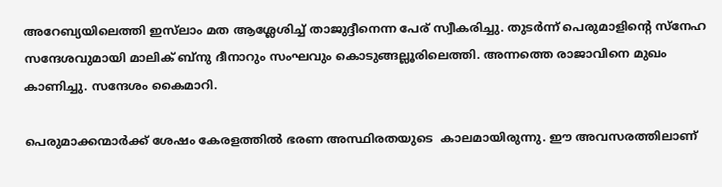അറേബ്യയിലെത്തി ഇസ്‌ലാം മത ആശ്ലേശിച്ച് താജുദ്ദീനെന്ന പേര് സ്വീകരിച്ചു. തുടര്‍ന്ന് പെരുമാളിന്‍റെ സ്‌നേഹ സന്ദേശവുമായി മാലിക് ബ്‌നു ദീനാറും സംഘവും കൊടുങ്ങല്ലൂരിലെത്തി. അന്നത്തെ രാജാവിനെ മുഖം കാണിച്ചു. സന്ദേശം കൈമാറി.

പെരുമാക്കന്മാര്‍ക്ക് ശേഷം കേരളത്തില്‍ ഭരണ അസ്ഥിരതയുടെ  കാലമായിരുന്നു. ഈ അവസരത്തിലാണ്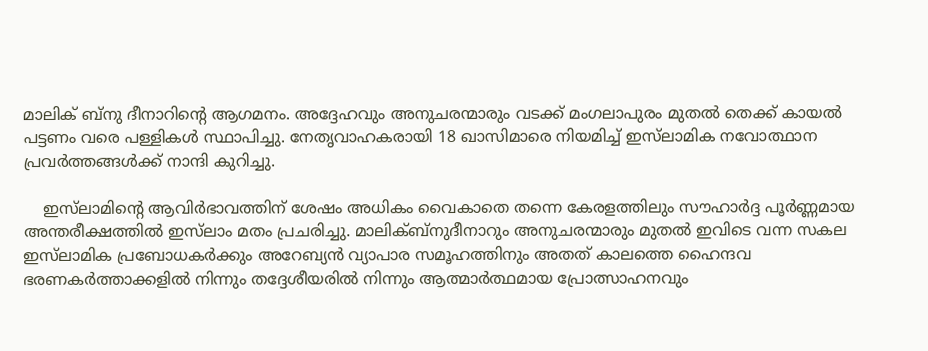മാലിക് ബ്‌നു ദീനാറിന്റെ ആഗമനം. അദ്ദേഹവും അനുചരന്മാരും വടക്ക് മംഗലാപുരം മുതല്‍ തെക്ക് കായല്‍ പട്ടണം വരെ പള്ളികള്‍ സ്ഥാപിച്ചു. നേതൃവാഹകരായി 18 ഖാസിമാരെ നിയമിച്ച് ഇസ്‌ലാമിക നവോത്ഥാന പ്രവര്‍ത്തങ്ങള്‍ക്ക് നാന്ദി കുറിച്ചു.

    ഇസ്‌ലാമിന്‍റെ ആവിര്‍ഭാവത്തിന് ശേഷം അധികം വൈകാതെ തന്നെ കേരളത്തിലും സൗഹാര്‍ദ്ദ പൂര്‍ണ്ണമായ അന്തരീക്ഷത്തില്‍ ഇസ്‌ലാം മതം പ്രചരിച്ചു. മാലിക്ബ്‌നുദീനാറും അനുചരന്മാരും മുതല്‍ ഇവിടെ വന്ന സകല ഇസ്‌ലാമിക പ്രബോധകര്‍ക്കും അറേബ്യന്‍ വ്യാപാര സമൂഹത്തിനും അതത് കാലത്തെ ഹൈന്ദവ ഭരണകര്‍ത്താക്കളില്‍ നിന്നും തദ്ദേശീയരില്‍ നിന്നും ആത്മാര്‍ത്ഥമായ പ്രോത്സാഹനവും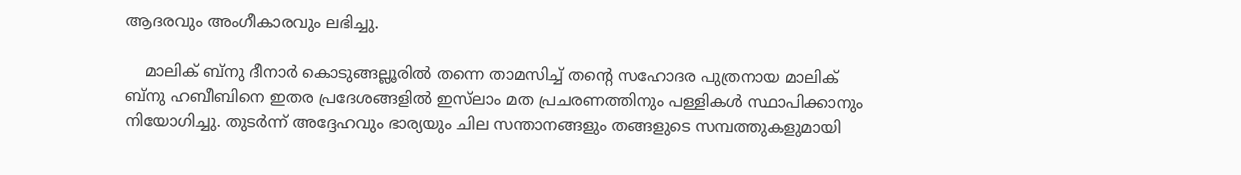ആദരവും അംഗീകാരവും ലഭിച്ചു.

    മാലിക് ബ്‌നു ദീനാര്‍ കൊടുങ്ങല്ലൂരില്‍ തന്നെ താമസിച്ച് തന്‍റെ സഹോദര പുത്രനായ മാലിക് ബ്‌നു ഹബീബിനെ ഇതര പ്രദേശങ്ങളില്‍ ഇസ്‌ലാം മത പ്രചരണത്തിനും പള്ളികള്‍ സ്ഥാപിക്കാനും നിയോഗിച്ചു. തുടര്‍ന്ന് അദ്ദേഹവും ഭാര്യയും ചില സന്താനങ്ങളും തങ്ങളുടെ സമ്പത്തുകളുമായി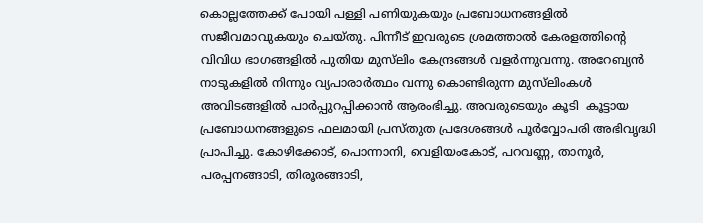കൊല്ലത്തേക്ക് പോയി പള്ളി പണിയുകയും പ്രബോധനങ്ങളില്‍ സജീവമാവുകയും ചെയ്തു. പിന്നീട് ഇവരുടെ ശ്രമത്താല്‍ കേരളത്തിന്‍റെ വിവിധ ഭാഗങ്ങളില്‍ പുതിയ മുസ്‌ലിം കേന്ദ്രങ്ങള്‍ വളര്‍ന്നുവന്നു. അറേബ്യന്‍ നാടുകളില്‍ നിന്നും വ്യപാരാര്‍ത്ഥം വന്നു കൊണ്ടിരുന്ന മുസ്‌ലിംകള്‍ അവിടങ്ങളില്‍ പാര്‍പ്പുറപ്പിക്കാന്‍ ആരംഭിച്ചു. അവരുടെയും കൂടി  കൂട്ടായ പ്രബോധനങ്ങളുടെ ഫലമായി പ്രസ്തുത പ്രദേശങ്ങള്‍ പൂര്‍വ്വോപരി അഭിവൃദ്ധി പ്രാപിച്ചു. കോഴിക്കോട്, പൊന്നാനി, വെളിയംകോട്, പറവണ്ണ, താനൂര്‍, പരപ്പനങ്ങാടി, തിരൂരങ്ങാടി,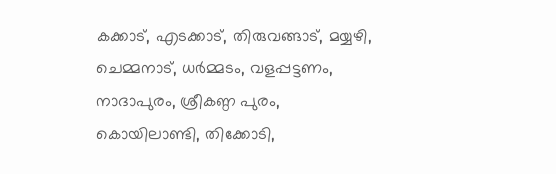കക്കാട്, എടക്കാട്, തിരുവങ്ങാട്, മയ്യഴി, ചെമ്മനാട്, ധര്‍മ്മടം, വളപ്പട്ടണം, നാദാപുരം, ശ്രീകണ്ഠ പുരം, കൊയിലാണ്ടി, തിക്കോടി,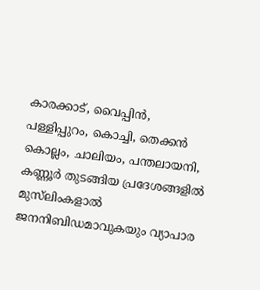കാരക്കാട്, വൈപ്പിന്‍, പള്ളിപ്പുറം, കൊച്ചി, തെക്കന്‍ കൊല്ലം, ചാലിയം, പന്തലായനി, കണ്ണൂര്‍ തുടങ്ങിയ പ്രദേശങ്ങളില്‍ മുസ്‌ലിംകളാല്‍ ജനനിബിഡമാവുകയും വ്യാപാര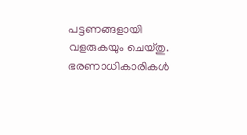പട്ടണങ്ങളായി വളരുകയും ചെയ്തു. ഭരണാധികാരികള്‍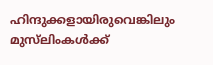ഹിന്ദുക്കളായിരുവെങ്കിലും മുസ്‌ലിംകള്‍ക്ക്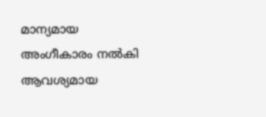മാന്യമായ അംഗീകാരം നല്‍കി  ആവശ്യമായ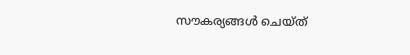സൗകര്യങ്ങള്‍ ചെയ്ത്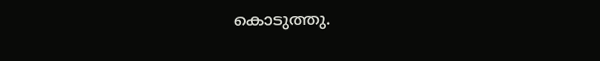കൊടുത്തു.